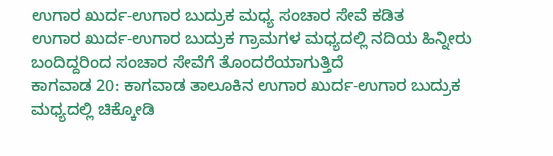ಉಗಾರ ಖುರ್ದ-ಉಗಾರ ಬುದ್ರುಕ ಮಧ್ಯ ಸಂಚಾರ ಸೇವೆ ಕಡಿತ
ಉಗಾರ ಖುರ್ದ-ಉಗಾರ ಬುದ್ರುಕ ಗ್ರಾಮಗಳ ಮಧ್ಯದಲ್ಲಿ ನದಿಯ ಹಿನ್ನೀರು ಬಂದಿದ್ದರಿಂದ ಸಂಚಾರ ಸೇವೆಗೆ ತೊಂದರೆಯಾಗುತ್ತಿದೆ
ಕಾಗವಾಡ 20: ಕಾಗವಾಡ ತಾಲೂಕಿನ ಉಗಾರ ಖುರ್ದ-ಉಗಾರ ಬುದ್ರುಕ ಮಧ್ಯದಲ್ಲಿ ಚಿಕ್ಕೋಡಿ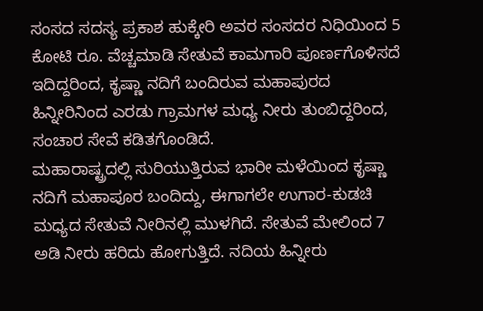ಸಂಸದ ಸದಸ್ಯ ಪ್ರಕಾಶ ಹುಕ್ಕೇರಿ ಅವರ ಸಂಸದರ ನಿಧಿಯಿಂದ 5 ಕೋಟಿ ರೂ. ವೆಚ್ಚಮಾಡಿ ಸೇತುವೆ ಕಾಮಗಾರಿ ಪೂರ್ಣಗೊಳಿಸದೆ ಇದಿದ್ದರಿಂದ, ಕೃಷ್ಣಾ ನದಿಗೆ ಬಂದಿರುವ ಮಹಾಪುರದ ಹಿನ್ನೀರಿನಿಂದ ಎರಡು ಗ್ರಾಮಗಳ ಮಧ್ಯ ನೀರು ತುಂಬಿದ್ದರಿಂದ, ಸಂಚಾರ ಸೇವೆ ಕಡಿತಗೊಂಡಿದೆ.
ಮಹಾರಾಷ್ಟ್ರದಲ್ಲಿ ಸುರಿಯುತ್ತಿರುವ ಭಾರೀ ಮಳೆಯಿಂದ ಕೃಷ್ಣಾ ನದಿಗೆ ಮಹಾಪೂರ ಬಂದಿದ್ದು, ಈಗಾಗಲೇ ಉಗಾರ-ಕುಡಚಿ ಮಧ್ಯದ ಸೇತುವೆ ನೀರಿನಲ್ಲಿ ಮುಳಗಿದೆ. ಸೇತುವೆ ಮೇಲಿಂದ 7 ಅಡಿ ನೀರು ಹರಿದು ಹೋಗುತ್ತಿದೆ. ನದಿಯ ಹಿನ್ನೀರು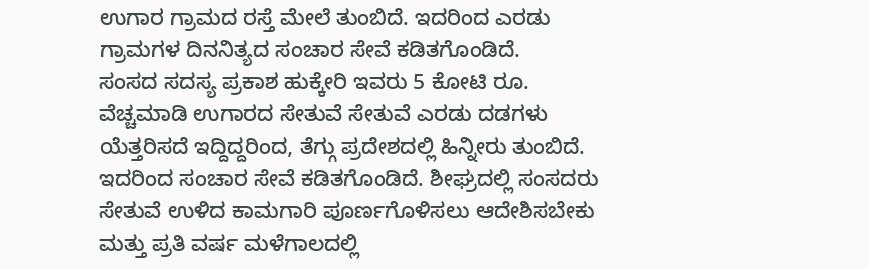ಉಗಾರ ಗ್ರಾಮದ ರಸ್ತೆ ಮೇಲೆ ತುಂಬಿದೆ. ಇದರಿಂದ ಎರಡು ಗ್ರಾಮಗಳ ದಿನನಿತ್ಯದ ಸಂಚಾರ ಸೇವೆ ಕಡಿತಗೊಂಡಿದೆ.
ಸಂಸದ ಸದಸ್ಯ ಪ್ರಕಾಶ ಹುಕ್ಕೇರಿ ಇವರು 5 ಕೋಟಿ ರೂ. ವೆಚ್ಚಮಾಡಿ ಉಗಾರದ ಸೇತುವೆ ಸೇತುವೆ ಎರಡು ದಡಗಳು ಯೆತ್ತರಿಸದೆ ಇದ್ದಿದ್ದರಿಂದ, ತೆಗ್ಗು ಪ್ರದೇಶದಲ್ಲಿ ಹಿನ್ನೀರು ತುಂಬಿದೆ. ಇದರಿಂದ ಸಂಚಾರ ಸೇವೆ ಕಡಿತಗೊಂಡಿದೆ. ಶೀಘ್ರದಲ್ಲಿ ಸಂಸದರು ಸೇತುವೆ ಉಳಿದ ಕಾಮಗಾರಿ ಪೂರ್ಣಗೊಳಿಸಲು ಆದೇಶಿಸಬೇಕು ಮತ್ತು ಪ್ರತಿ ವರ್ಷ ಮಳೆಗಾಲದಲ್ಲಿ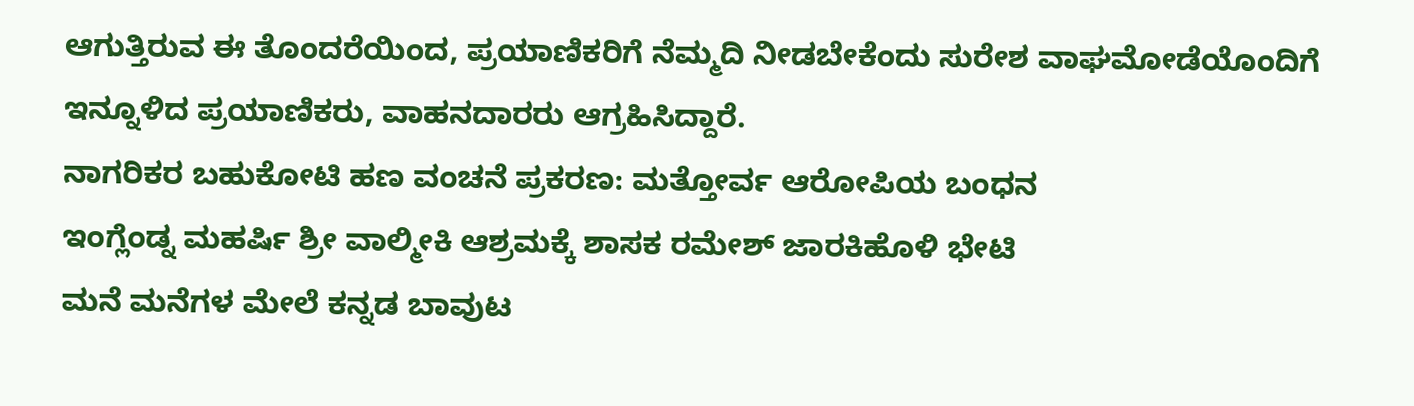ಆಗುತ್ತಿರುವ ಈ ತೊಂದರೆಯಿಂದ, ಪ್ರಯಾಣಿಕರಿಗೆ ನೆಮ್ಮದಿ ನೀಡಬೇಕೆಂದು ಸುರೇಶ ವಾಘಮೋಡೆಯೊಂದಿಗೆ ಇನ್ನೂಳಿದ ಪ್ರಯಾಣಿಕರು, ವಾಹನದಾರರು ಆಗ್ರಹಿಸಿದ್ದಾರೆ.
ನಾಗರಿಕರ ಬಹುಕೋಟಿ ಹಣ ವಂಚನೆ ಪ್ರಕರಣ: ಮತ್ತೋರ್ವ ಆರೋಪಿಯ ಬಂಧನ
ಇಂಗ್ಲೆಂಡ್ನ ಮಹರ್ಷಿ ಶ್ರೀ ವಾಲ್ಮೀಕಿ ಆಶ್ರಮಕ್ಕೆ ಶಾಸಕ ರಮೇಶ್ ಜಾರಕಿಹೊಳಿ ಭೇಟಿ
ಮನೆ ಮನೆಗಳ ಮೇಲೆ ಕನ್ನಡ ಬಾವುಟ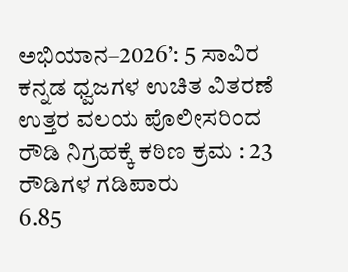ಅಭಿಯಾನ–2026’: 5 ಸಾವಿರ ಕನ್ನಡ ಧ್ವಜಗಳ ಉಚಿತ ವಿತರಣೆ
ಉತ್ತರ ವಲಯ ಪೊಲೀಸರಿಂದ ರೌಡಿ ನಿಗ್ರಹಕ್ಕೆ ಕಠಿಣ ಕ್ರಮ : 23 ರೌಡಿಗಳ ಗಡಿಪಾರು
6.85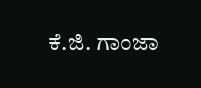ಕೆ.ಜಿ. ಗಾಂಜಾ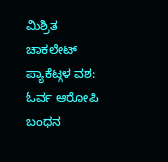ಮಿಶ್ರಿತ ಚಾಕಲೇಟ್ ಪ್ಯಾಕೆಟ್ಗಳ ವಶ: ಓರ್ವ ಆರೋಪಿ ಬಂಧನ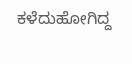ಕಳೆದುಹೋಗಿದ್ದ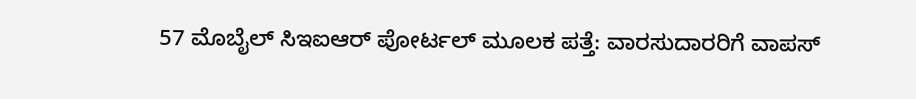57 ಮೊಬೈಲ್ ಸಿಇಐಆರ್ ಪೋರ್ಟಲ್ ಮೂಲಕ ಪತ್ತೆ: ವಾರಸುದಾರರಿಗೆ ವಾಪಸ್